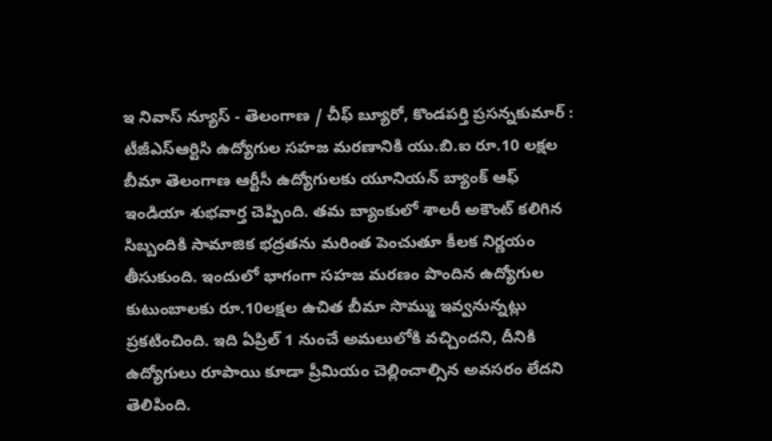ఇ నివాస్ న్యూస్ - తెలంగాణ / చీఫ్ బ్యూరో, కొండపర్తి ప్రసన్నకుమార్ : టీజీఎస్ఆర్టిసి ఉద్యోగుల సహజ మరణానికి యు.బి.ఐ రూ.10 లక్షల బీమా తెలంగాణ ఆర్టీసీ ఉద్యోగులకు యూనియన్ బ్యాంక్ ఆఫ్ ఇండియా శుభవార్త చెప్పింది. తమ బ్యాంకులో శాలరీ అకౌంట్ కలిగిన సిబ్బందికి సామాజిక భద్రతను మరింత పెంచుతూ కీలక నిర్ణయం తీసుకుంది. ఇందులో భాగంగా సహజ మరణం పొందిన ఉద్యోగుల కుటుంబాలకు రూ.10లక్షల ఉచిత బీమా సొమ్ము ఇవ్వనున్నట్లు ప్రకటించింది. ఇది ఏప్రిల్ 1 నుంచే అమలులోకి వచ్చిందని, దీనికి ఉద్యోగులు రూపాయి కూడా ప్రీమియం చెల్లించాల్సిన అవసరం లేదని తెలిపింది.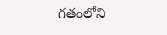గతంలోని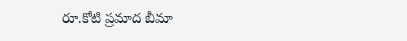రూ.కోటి ప్రమాద బీమా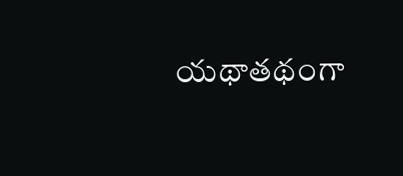యథాతథంగా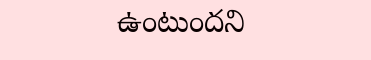ఉంటుందని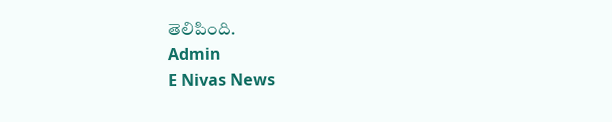తెలిపింది.
Admin
E Nivas News